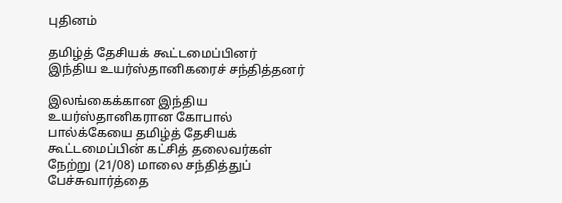புதினம்

தமிழ்த் தேசியக் கூட்டமைப்பினர் இந்திய உயர்ஸ்தானிகரைச் சந்தித்தனர்

இலங்கைக்கான இந்திய உயர்ஸ்தானிகரான கோபால் பால்க்கேயை தமிழ்த் தேசியக் கூட்டமைப்பின் கட்சித் தலைவர்கள் நேற்று (21/08) மாலை சந்தித்துப் பேச்சுவார்த்தை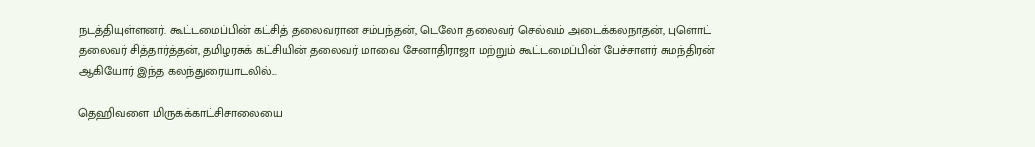நடத்தியுள்ளனர். கூட்டமைப்பின் கட்சித் தலைவரான சம்பந்தன், டெலோ தலைவர் செல்வம் அடைக்கலநாதன், புளொட் தலைவர் சித்தார்த்தன், தமிழரசுக் கட்சியின் தலைவர் மாவை சேனாதிராஜா மற்றும் கூட்டமைப்பின் பேச்சாளர் சுமந்திரன் ஆகியோர் இந்த கலந்துரையாடலில்...

தெஹிவளை மிருகக்காட்சிசாலையை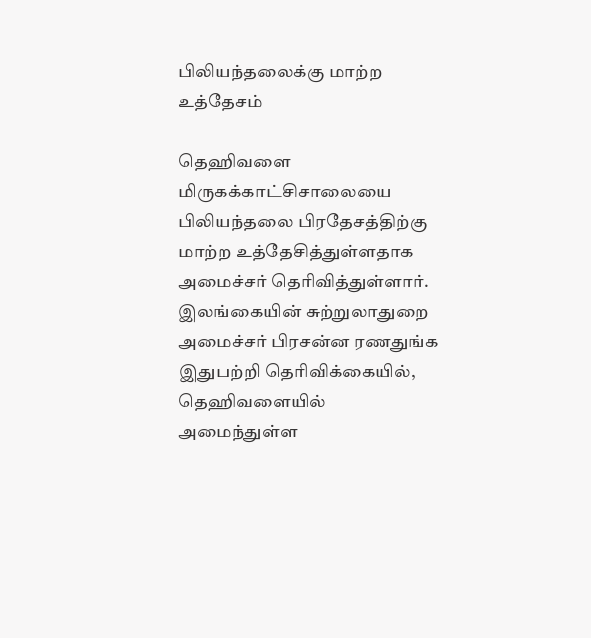பிலியந்தலைக்கு மாற்ற உத்தேசம்

தெஹிவளை மிருகக்காட்சிசாலையை பிலியந்தலை பிரதேசத்திற்கு மாற்ற உத்தேசித்துள்ளதாக அமைச்சர் தெரிவித்துள்ளார். இலங்கையின் சுற்றுலாதுறை அமைச்சர் பிரசன்ன ரணதுங்க இதுபற்றி தெரிவிக்கையில், தெஹிவளையில் அமைந்துள்ள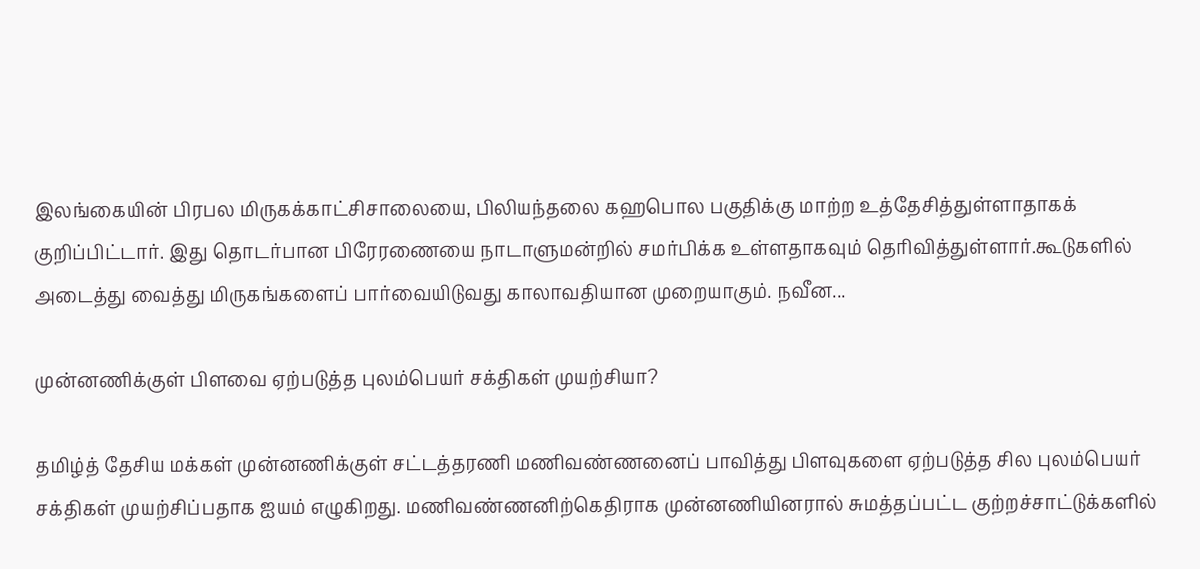இலங்கையின் பிரபல மிருகக்காட்சிசாலையை, பிலியந்தலை கஹபொல பகுதிக்கு மாற்ற உத்தேசித்துள்ளாதாகக் குறிப்பிட்டார். இது தொடர்பான பிரேரணையை நாடாளுமன்றில் சமர்பிக்க உள்ளதாகவும் தெரிவித்துள்ளார்.கூடுகளில் அடைத்து வைத்து மிருகங்களைப் பார்வையிடுவது காலாவதியான முறையாகும். நவீன...

முன்னணிக்குள் பிளவை ஏற்படுத்த புலம்பெயர் சக்திகள் முயற்சியா?

தமிழ்த் தேசிய மக்கள் முன்னணிக்குள் சட்டத்தரணி மணிவண்ணனைப் பாவித்து பிளவுகளை ஏற்படுத்த சில புலம்பெயர் சக்திகள் முயற்சிப்பதாக ஐயம் எழுகிறது. மணிவண்ணனிற்கெதிராக முன்னணியினரால் சுமத்தப்பட்ட குற்றச்சாட்டுக்களில்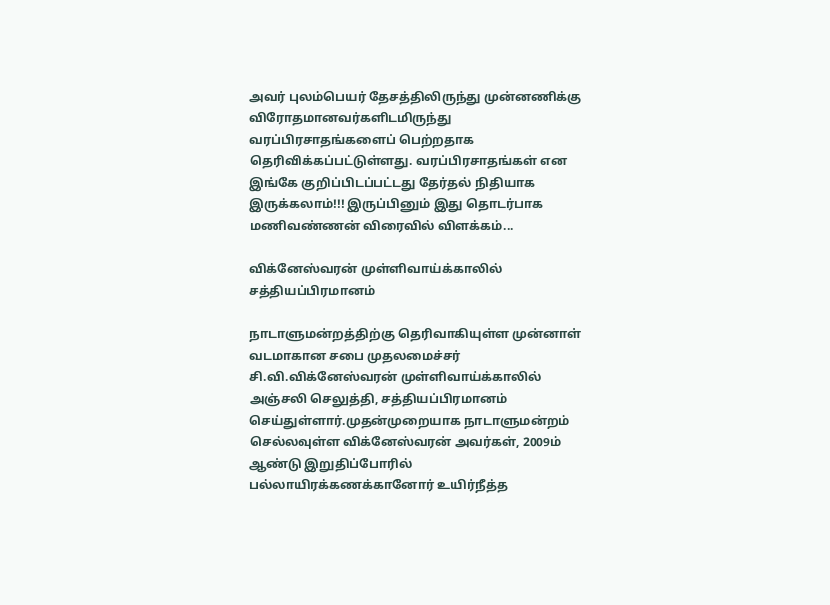அவர் புலம்பெயர் தேசத்திலிருந்து முன்னணிக்கு விரோதமானவர்களிடமிருந்து வரப்பிரசாதங்களைப் பெற்றதாக தெரிவிக்கப்பட்டுள்ளது. வரப்பிரசாதங்கள் என இங்கே குறிப்பிடப்பட்டது தேர்தல் நிதியாக இருக்கலாம்!!! இருப்பினும் இது தொடர்பாக மணிவண்ணன் விரைவில் விளக்கம்...

விக்னேஸ்வரன் முள்ளிவாய்க்காலில் சத்தியப்பிரமானம்

நாடாளுமன்றத்திற்கு தெரிவாகியுள்ள முன்னாள் வடமாகான சபை முதலமைச்சர் சி.வி.விக்னேஸ்வரன் முள்ளிவாய்க்காலில் அஞ்சலி செலுத்தி, சத்தியப்பிரமானம் செய்துள்ளார்.முதன்முறையாக நாடாளுமன்றம் செல்லவுள்ள விக்னேஸ்வரன் அவர்கள், 2009ம் ஆண்டு இறுதிப்போரில் பல்லாயிரக்கணக்கானோர் உயிர்நீத்த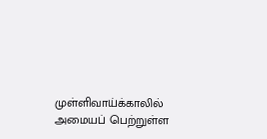முள்ளிவாய்க்காலில் அமையப் பெற்றுள்ள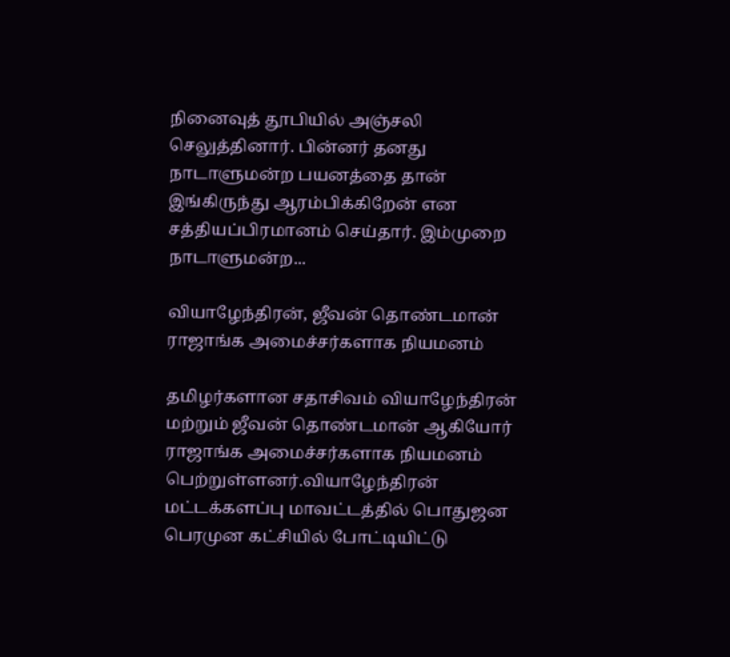நினைவுத் தூபியில் அஞ்சலி செலுத்தினார். பின்னர் தனது நாடாளுமன்ற பயனத்தை தான் இங்கிருந்து ஆரம்பிக்கிறேன் என சத்தியப்பிரமானம் செய்தார். இம்முறை நாடாளுமன்ற...

வியாழேந்திரன், ஜீவன் தொண்டமான் ராஜாங்க அமைச்சர்களாக நியமனம்

தமிழர்களான சதாசிவம் வியாழேந்திரன் மற்றும் ஜீவன் தொண்டமான் ஆகியோர் ராஜாங்க அமைச்சர்களாக நியமனம் பெற்றுள்ளனர்.வியாழேந்திரன் மட்டக்களப்பு மாவட்டத்தில் பொதுஜன பெரமுன கட்சியில் போட்டியிட்டு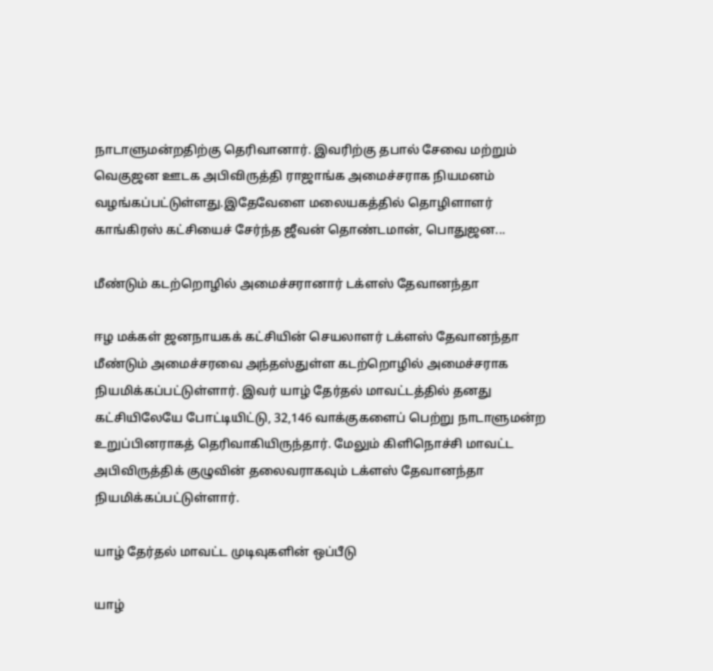நாடாளுமன்றதிற்கு தெரிவானார். இவரிற்கு தபால் சேவை மற்றும் வெகுஜன ஊடக அபிவிருத்தி ராஜாங்க அமைச்சராக நியமனம் வழங்கப்பட்டுள்ளது.இதேவேளை மலையகத்தில் தொழிளாளர் காங்கிரஸ் கட்சியைச் சேர்ந்த ஜீவன் தொண்டமான், பொதுஜன...

மீண்டும் கடற்றொழில் அமைச்சரானார் டக்ளஸ் தேவானந்தா

ஈழ மக்கள் ஜனநாயகக் கட்சியின் செயலாளர் டக்ளஸ் தேவானந்தா மீண்டும் அமைச்சரவை அந்தஸ்துள்ள கடற்றொழில் அமைச்சராக நியமிக்கப்பட்டுள்ளார். இவர் யாழ் தேர்தல் மாவட்டத்தில் தனது கட்சியிலேயே போட்டியிட்டு, 32,146 வாக்குகளைப் பெற்று நாடாளுமன்ற உறுப்பினராகத் தெரிவாகியிருந்தார். மேலும் கிளிநொச்சி மாவட்ட அபிவிருத்திக் குழுவின் தலைவராகவும் டக்ளஸ் தேவானந்தா நியமிக்கப்பட்டுள்ளார்.

யாழ் தேர்தல் மாவட்ட முடிவுகளின் ஒப்பீடு

யாழ்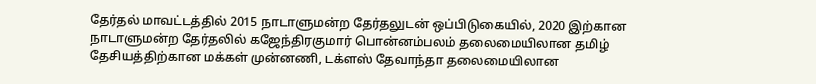தேர்தல் மாவட்டத்தில் 2015 நாடாளுமன்ற தேர்தலுடன் ஒப்பிடுகையில், 2020 இற்கான நாடாளுமன்ற தேர்தலில் கஜேந்திரகுமார் பொன்னம்பலம் தலைமையிலான தமிழ் தேசியத்திற்கான மக்கள் முன்னணி, டக்ளஸ் தேவாந்தா தலைமையிலான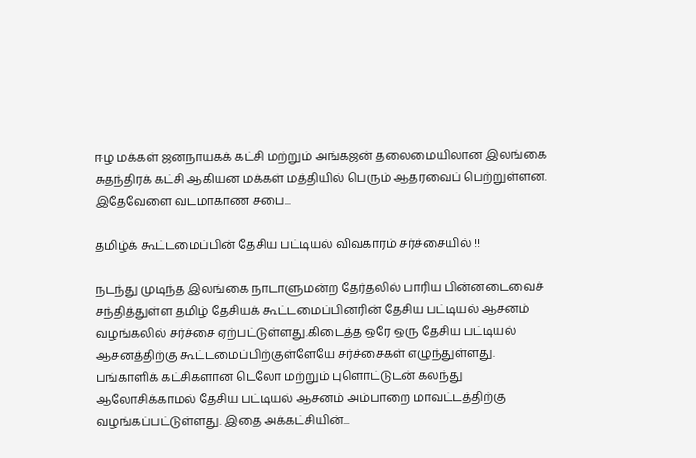ஈழ மக்கள் ஜனநாயகக் கட்சி மற்றும் அங்கஜன் தலைமையிலான இலங்கை சுதந்திரக் கட்சி ஆகியன மக்கள் மத்தியில் பெரும் ஆதரவைப் பெற்றுள்ளன. இதேவேளை வடமாகாண சபை...

தமிழ்க் கூட்டமைப்பின் தேசிய பட்டியல் விவகாரம் சர்ச்சையில் !!

நடந்து முடிந்த இலங்கை நாடாளுமன்ற தேர்தலில் பாரிய பின்னடைவைச் சந்தித்துள்ள தமிழ் தேசியக் கூட்டமைப்பினரின் தேசிய பட்டியல் ஆசனம் வழங்கலில் சர்ச்சை ஏற்பட்டுள்ளது.கிடைத்த ஒரே ஒரு தேசிய பட்டியல் ஆசனத்திற்கு கூட்டமைப்பிற்குள்ளேயே சர்ச்சைகள் எழுந்துள்ளது. பங்காளிக் கட்சிகளான டெலோ மற்றும் புளொட்டுடன் கலந்து ஆலோசிக்காமல் தேசிய பட்டியல் ஆசனம் அம்பாறை மாவட்டத்திற்கு வழங்கப்பட்டுள்ளது. இதை அக்கட்சியின்...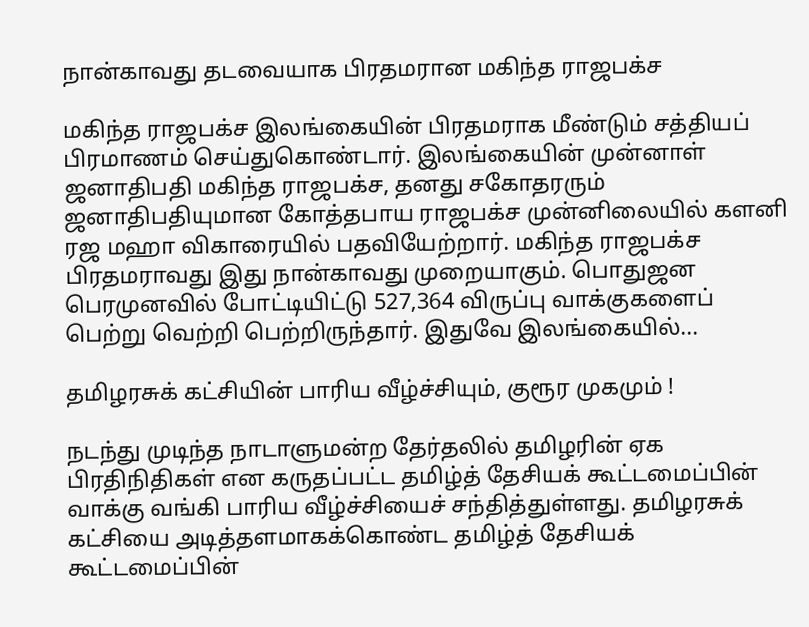நான்காவது தடவையாக பிரதமரான மகிந்த ராஜபக்ச

மகிந்த ராஜபக்ச இலங்கையின் பிரதமராக மீண்டும் சத்தியப் பிரமாணம் செய்துகொண்டார். இலங்கையின் முன்னாள் ஜனாதிபதி மகிந்த ராஜபக்ச, தனது சகோதரரும் ஜனாதிபதியுமான கோத்தபாய ராஜபக்ச முன்னிலையில் களனி ரஜ மஹா விகாரையில் பதவியேற்றார். மகிந்த ராஜபக்ச பிரதமராவது இது நான்காவது முறையாகும். பொதுஜன பெரமுனவில் போட்டியிட்டு 527,364 விருப்பு வாக்குகளைப் பெற்று வெற்றி பெற்றிருந்தார். இதுவே இலங்கையில்...

தமிழரசுக் கட்சியின் பாரிய வீழ்ச்சியும், குரூர முகமும் !

நடந்து முடிந்த நாடாளுமன்ற தேர்தலில் தமிழரின் ஏக பிரதிநிதிகள் என கருதப்பட்ட தமிழ்த் தேசியக் கூட்டமைப்பின் வாக்கு வங்கி பாரிய வீழ்ச்சியைச் சந்தித்துள்ளது. தமிழரசுக் கட்சியை அடித்தளமாகக்கொண்ட தமிழ்த் தேசியக் கூட்டமைப்பின்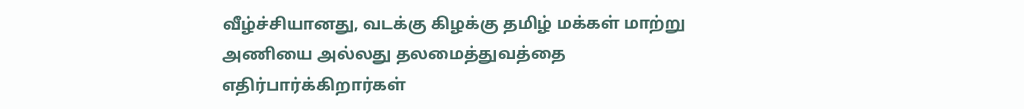வீழ்ச்சியானது, வடக்கு கிழக்கு தமிழ் மக்கள் மாற்று அணியை அல்லது தலமைத்துவத்தை எதிர்பார்க்கிறார்கள்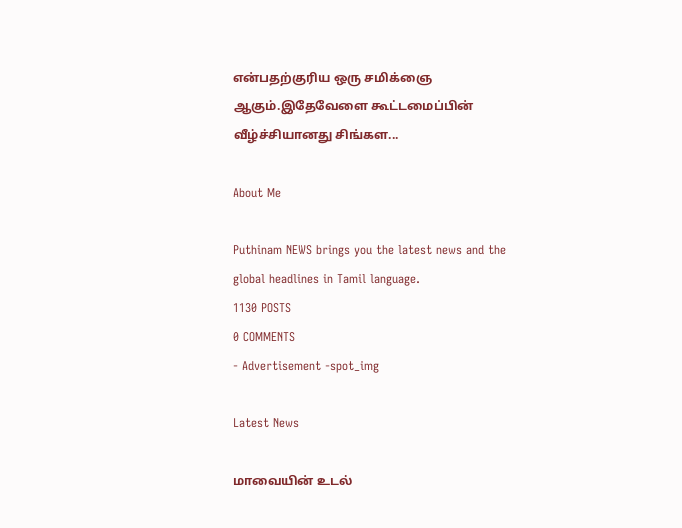என்பதற்குரிய ஒரு சமிக்ஞை ஆகும்.இதேவேளை கூட்டமைப்பின் வீழ்ச்சியானது சிங்கள...

About Me

Puthinam NEWS brings you the latest news and the global headlines in Tamil language.
1130 POSTS
0 COMMENTS
- Advertisement -spot_img

Latest News

மாவையின் உடல்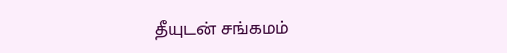தீயுடன் சங்கமம்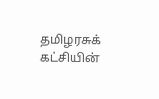தமிழரசுக் கட்சியின்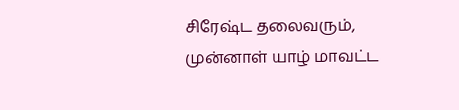சிரேஷ்ட தலைவரும், முன்னாள் யாழ் மாவட்ட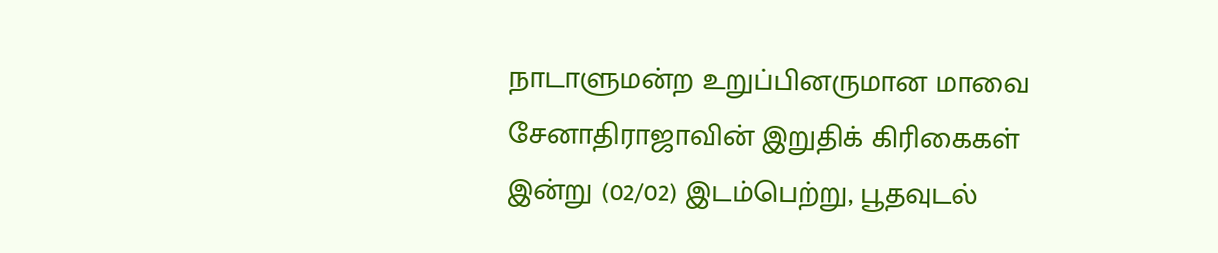நாடாளுமன்ற உறுப்பினருமான மாவை சேனாதிராஜாவின் இறுதிக் கிரிகைகள் இன்று (02/02) இடம்பெற்று, பூதவுடல்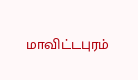மாவிட்டபுரம்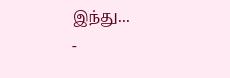இந்து...
-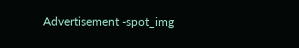Advertisement -spot_img